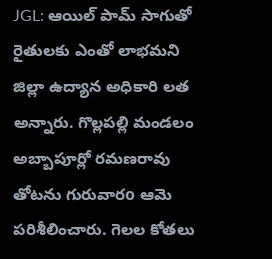JGL: ఆయిల్ పామ్ సాగుతో రైతులకు ఎంతో లాభమని జిల్లా ఉద్యాన అధికారి లత అన్నారు. గొల్లపల్లి మండలం అబ్బాపూర్లో రమణరావు తోటను గురువారo ఆమె పరిశీలించారు. గెలల కోతలు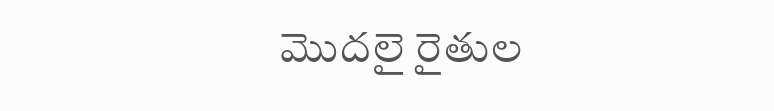మొదలై రైతుల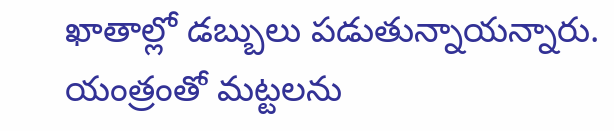ఖాతాల్లో డబ్బులు పడుతున్నాయన్నారు. యంత్రంతో మట్టలను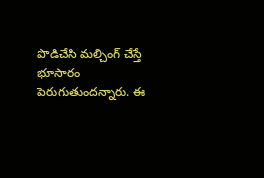పొడిచేసి మల్చింగ్ చేస్తే భూసారం పెరుగుతుందన్నారు. ఈ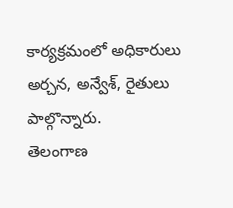కార్యక్రమంలో అధికారులు అర్చన, అన్వేశ్, రైతులు పాల్గొన్నారు.
తెలంగాణ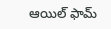ఆయిల్ ఫామ్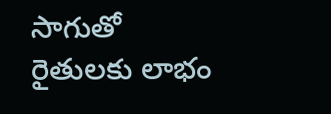సాగుతో రైతులకు లాభం